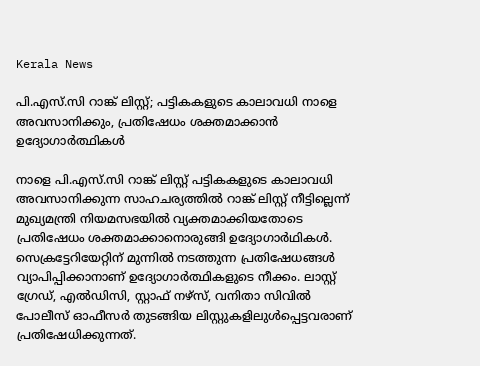Kerala News

പി.എസ്.സി റാങ്ക് ലിസ്റ്റ്; പട്ടികകളുടെ കാലാവധി നാളെ അവസാനിക്കും, പ്രതിഷേധം ശക്തമാക്കാന്‍ ഉദ്യോഗാര്‍ത്ഥികള്‍

നാളെ പി.എസ്.സി റാങ്ക് ലിസ്റ്റ് പട്ടികകളുടെ കാലാവധി അവസാനിക്കുന്ന സാഹചര്യത്തില്‍ റാങ്ക് ലിസ്റ്റ് നീട്ടില്ലെന്ന് മുഖ്യമന്ത്രി നിയമസഭയില്‍ വ്യക്തമാക്കിയതോടെ പ്രതിഷേധം ശക്തമാക്കാനൊരുങ്ങി ഉദ്യോഗാര്‍ഥികള്‍. സെക്രട്ടേറിയേറ്റിന് മുന്നില്‍ നടത്തുന്ന പ്രതിഷേധങ്ങള്‍ വ്യാപിപ്പിക്കാനാണ് ഉദ്യോഗാര്‍ത്ഥികളുടെ നീക്കം. ലാസ്റ്റ് ഗ്രേഡ്, എല്‍ഡിസി, സ്റ്റാഫ് നഴ്സ്, വനിതാ സിവില്‍ പോലീസ് ഓഫീസര്‍ തുടങ്ങിയ ലിസ്റ്റുകളിലുള്‍പ്പെട്ടവരാണ് പ്രതിഷേധിക്കുന്നത്.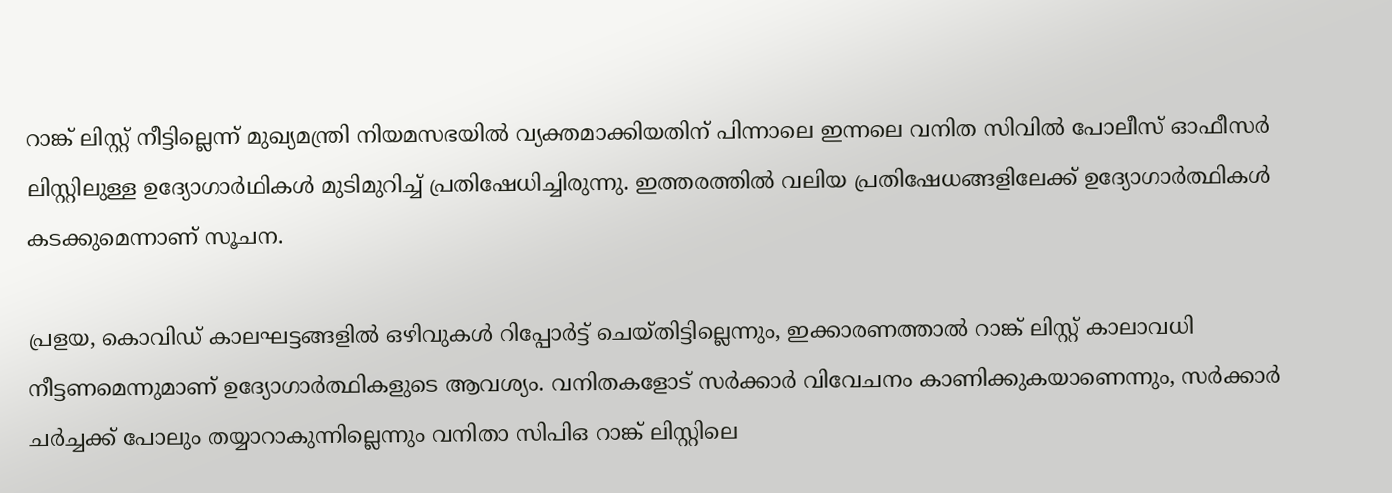റാങ്ക് ലിസ്റ്റ് നീട്ടില്ലെന്ന് മുഖ്യമന്ത്രി നിയമസഭയില്‍ വ്യക്തമാക്കിയതിന് പിന്നാലെ ഇന്നലെ വനിത സിവില്‍ പോലീസ് ഓഫീസര്‍ ലിസ്റ്റിലുള്ള ഉദ്യോഗാര്‍ഥികള്‍ മുടിമുറിച്ച് പ്രതിഷേധിച്ചിരുന്നു. ഇത്തരത്തില്‍ വലിയ പ്രതിഷേധങ്ങളിലേക്ക് ഉദ്യോഗാര്‍ത്ഥികള്‍ കടക്കുമെന്നാണ് സൂചന.

പ്രളയ, കൊവിഡ് കാലഘട്ടങ്ങളില്‍ ഒഴിവുകള്‍ റിപ്പോര്‍ട്ട് ചെയ്തിട്ടില്ലെന്നും, ഇക്കാരണത്താല്‍ റാങ്ക് ലിസ്റ്റ് കാലാവധി നീട്ടണമെന്നുമാണ് ഉദ്യോഗാര്‍ത്ഥികളുടെ ആവശ്യം. വനിതകളോട് സര്‍ക്കാര്‍ വിവേചനം കാണിക്കുകയാണെന്നും, സര്‍ക്കാര്‍ ചര്‍ച്ചക്ക് പോലും തയ്യാറാകുന്നില്ലെന്നും വനിതാ സിപിഒ റാങ്ക് ലിസ്റ്റിലെ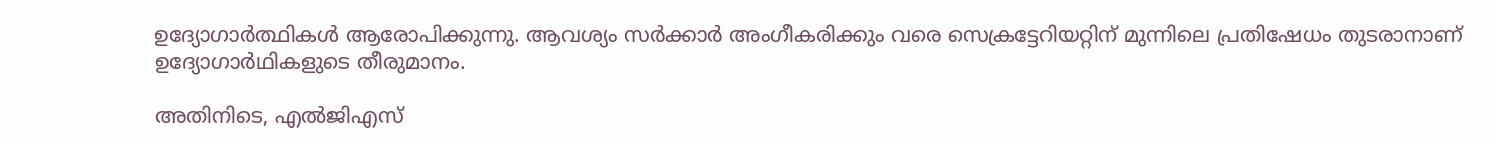ഉദ്യോഗാര്‍ത്ഥികള്‍ ആരോപിക്കുന്നു. ആവശ്യം സര്‍ക്കാര്‍ അംഗീകരിക്കും വരെ സെക്രട്ടേറിയറ്റിന് മുന്നിലെ പ്രതിഷേധം തുടരാനാണ് ഉദ്യോഗാര്‍ഥികളുടെ തീരുമാനം.

അതിനിടെ, എല്‍ജിഎസ്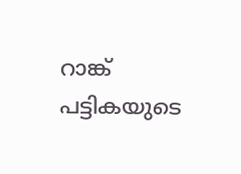റാങ്ക് പട്ടികയുടെ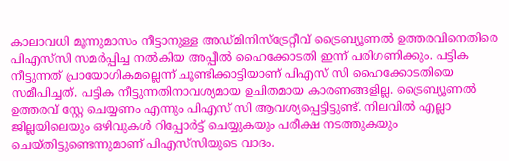കാലാവധി മൂന്നുമാസം നീട്ടാനുള്ള അഡ്മിനിസ്ട്രേറ്റീവ് ട്രൈബ്യൂണല്‍ ഉത്തരവിനെതിരെ പിഎസ്‌സി സമര്‍പ്പിച്ച നല്‍കിയ അപ്പീല്‍ ഹൈക്കോടതി ഇന്ന് പരിഗണിക്കും. പട്ടിക നീട്ടുന്നത് പ്രായോഗികമല്ലെന്ന് ചൂണ്ടിക്കാട്ടിയാണ് പിഎസ് സി ഹൈക്കോടതിയെ സമീപിച്ചത്. പട്ടിക നീട്ടുന്നതിനാവശ്യമായ ഉചിതമായ കാരണങ്ങളില്ല. ട്രൈബ്യൂണല്‍ ഉത്തരവ് സ്റ്റേ ചെയ്യണം എന്നും പിഎസ് സി ആവശ്യപ്പെട്ടിട്ടുണ്ട്. നിലവില്‍ എല്ലാ ജില്ലയിലെയും ഒഴിവുകള്‍ റിപ്പോര്‍ട്ട് ചെയ്യുകയും പരീക്ഷ നടത്തുകയും ചെയ്തിട്ടുണ്ടെന്നുമാണ് പിഎസ്‌സിയുടെ വാദം.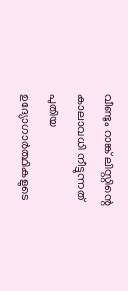വീണ്ടും റാങ്ക് ലിസ്റ്റിന്റെ കാലാവധി നീട്ടുന്നത് പുതിയ ഉദ്യോഗാര്‍ത്ഥികളുടെ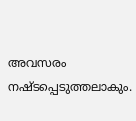അവസരം നഷ്ടപ്പെടുത്തലാകും.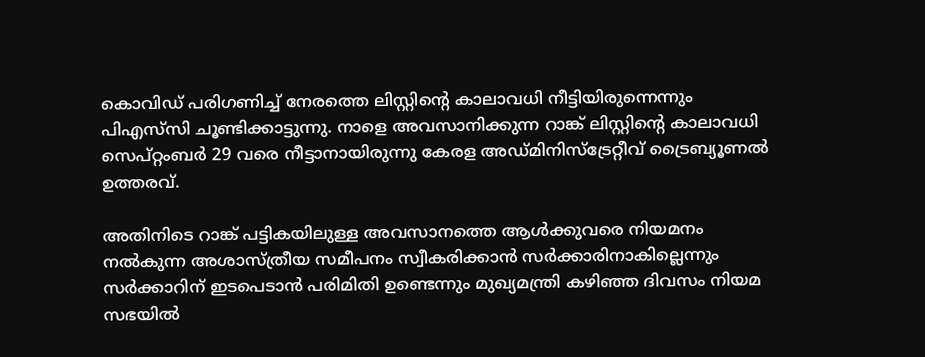കൊവിഡ് പരിഗണിച്ച് നേരത്തെ ലിസ്റ്റിന്റെ കാലാവധി നീട്ടിയിരുന്നെന്നും പിഎസ്‌സി ചൂണ്ടിക്കാട്ടുന്നു. നാളെ അവസാനിക്കുന്ന റാങ്ക് ലിസ്റ്റിന്റെ കാലാവധി സെപ്റ്റംബര്‍ 29 വരെ നീട്ടാനായിരുന്നു കേരള അഡ്മിനിസ്ട്രേറ്റീവ് ട്രൈബ്യൂണല്‍ ഉത്തരവ്.

അതിനിടെ റാങ്ക് പട്ടികയിലുള്ള അവസാനത്തെ ആള്‍ക്കുവരെ നിയമനം നല്‍കുന്ന അശാസ്ത്രീയ സമീപനം സ്വീകരിക്കാന്‍ സര്‍ക്കാരിനാകില്ലെന്നും സര്‍ക്കാറിന് ഇടപെടാന്‍ പരിമിതി ഉണ്ടെന്നും മുഖ്യമന്ത്രി കഴിഞ്ഞ ദിവസം നിയമ സഭയില്‍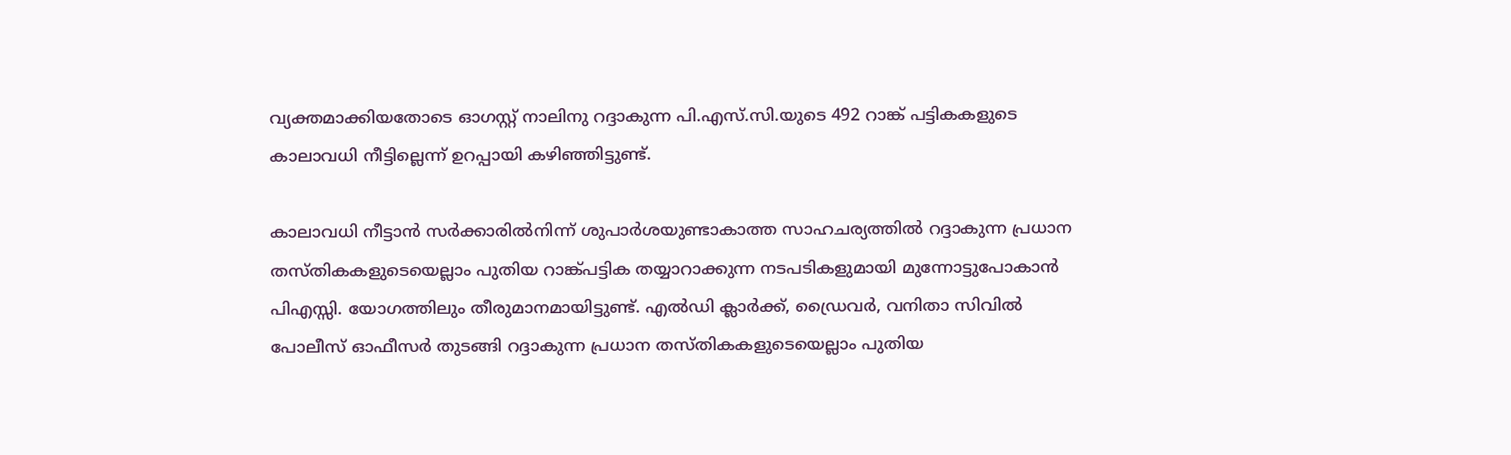വ്യക്തമാക്കിയതോടെ ഓഗസ്റ്റ് നാലിനു റദ്ദാകുന്ന പി.എസ്.സി.യുടെ 492 റാങ്ക് പട്ടികകളുടെ കാലാവധി നീട്ടില്ലെന്ന് ഉറപ്പായി കഴിഞ്ഞിട്ടുണ്ട്.

കാലാവധി നീട്ടാന്‍ സര്‍ക്കാരില്‍നിന്ന് ശുപാര്‍ശയുണ്ടാകാത്ത സാഹചര്യത്തില്‍ റദ്ദാകുന്ന പ്രധാന തസ്തികകളുടെയെല്ലാം പുതിയ റാങ്ക്പട്ടിക തയ്യാറാക്കുന്ന നടപടികളുമായി മുന്നോട്ടുപോകാന്‍ പിഎസ്സി. യോഗത്തിലും തീരുമാനമായിട്ടുണ്ട്. എല്‍ഡി ക്ലാര്‍ക്ക്, ഡ്രൈവര്‍, വനിതാ സിവില്‍ പോലീസ് ഓഫീസര്‍ തുടങ്ങി റദ്ദാകുന്ന പ്രധാന തസ്തികകളുടെയെല്ലാം പുതിയ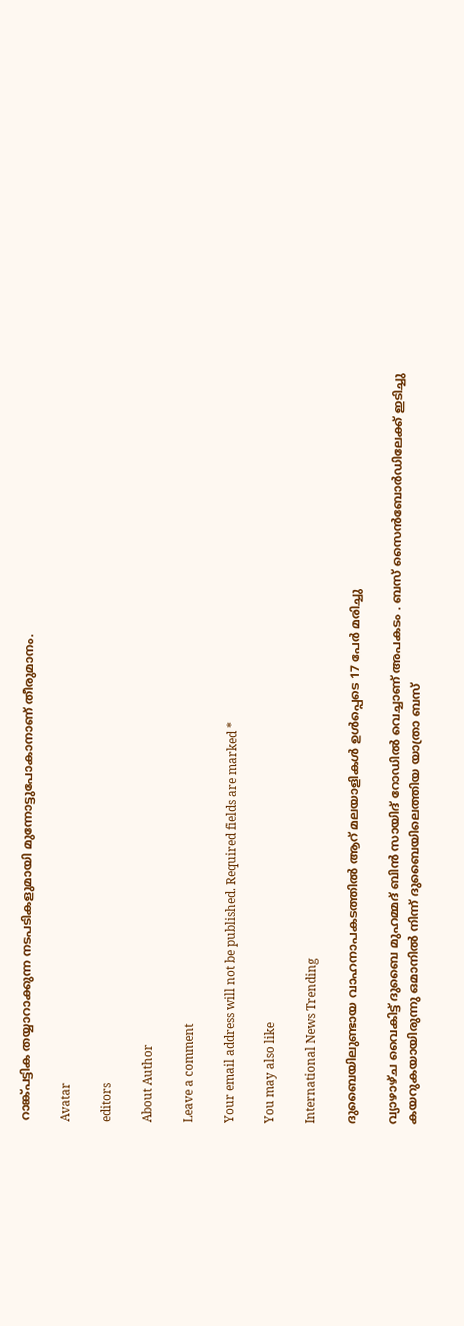റാങ്ക്പട്ടിക തയ്യാറാക്കുന്ന നടപടികളുമായി മുന്നോട്ടുപോകാനാണ് തീരുമാനം.

Avatar

editors

About Author

Leave a comment

Your email address will not be published. Required fields are marked *

You may also like

International News Trending

ദുബൈയിലുണ്ടായ വാഹനാപകടത്തില്‍ ആറ് മലയാളികള്‍ ഉള്‍പ്പെടെ 17 പേര്‍ മരിച്ചു

വ്യാഴാഴ്ച വൈകിട്ട് ദുബൈ മുഹമ്മദ് ബിൻ സായിദ് റോഡിൽ വെച്ചാണ് അപകടം . ബസ് സൈൻബോർഡിലേക്ക് ഇടിച്ചു കയറുകയായിരുന്നു ഒമാനിൽ നിന്ന് ദുബൈയിലെത്തിയ യാത്രാ ബസ്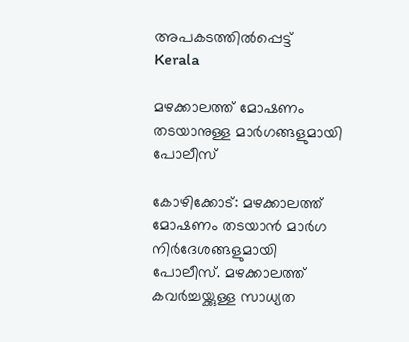അപകടത്തിൽപ്പെട്ട്
Kerala

മഴക്കാലത്ത് മോഷണം തടയാനുള്ള മാര്‍ഗങ്ങളുമായി പോലീസ്‌

കോഴിക്കോട്: മഴക്കാലത്ത് മോഷണം തടയാന്‍ മാര്‍ഗ നിര്‍ദേശങ്ങളുമായി പോലീസ്. മഴക്കാലത്ത് കവര്‍ച്ചയ്ക്കുള്ള സാധ്യത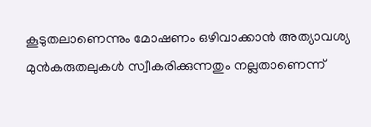കൂടുതലാണെന്നും മോഷണം ഒഴിവാക്കാന്‍ അത്യാവശ്യ മുന്‍കരുതലുകള്‍ സ്വീകരിക്കുന്നതും നല്ലതാണെന്ന്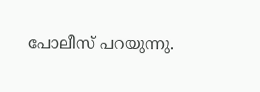പോലീസ് പറയുന്നു.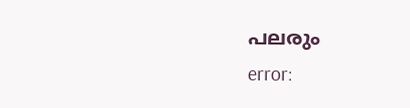പലരും
error: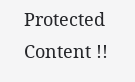Protected Content !!